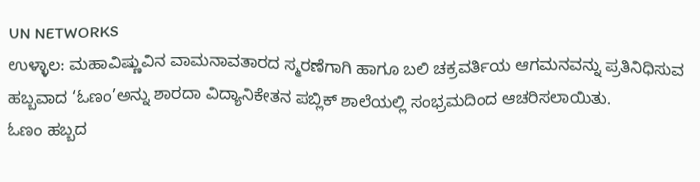UN NETWORKS
ಉಳ್ಳಾಲ: ಮಹಾವಿಷ್ಣುವಿನ ವಾಮನಾವತಾರದ ಸ್ಮರಣೆಗಾಗಿ ಹಾಗೂ ಬಲಿ ಚಕ್ರವರ್ತಿಯ ಆಗಮನವನ್ನು ಪ್ರತಿನಿಧಿಸುವ ಹಬ್ಬವಾದ ‘ಓಣಂ’ಅನ್ನು ಶಾರದಾ ವಿದ್ಯಾನಿಕೇತನ ಪಬ್ಲಿಕ್ ಶಾಲೆಯಲ್ಲಿ ಸಂಭ್ರಮದಿಂದ ಆಚರಿಸಲಾಯಿತು.
ಓಣಂ ಹಬ್ಬದ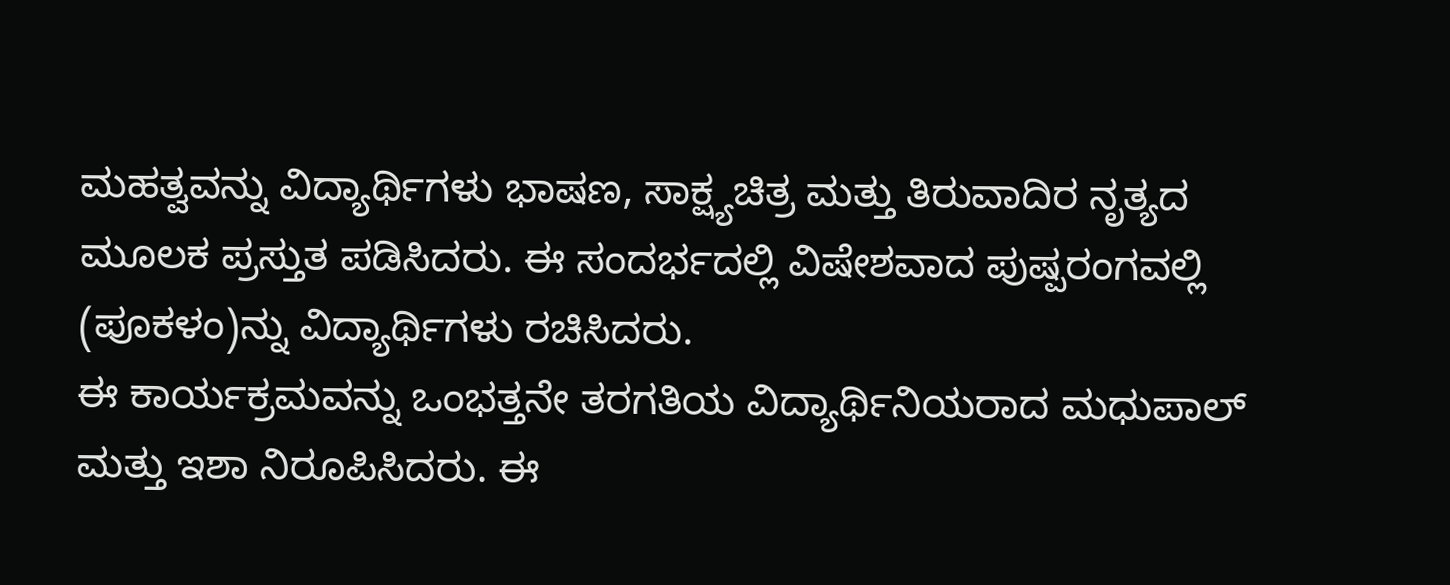ಮಹತ್ವವನ್ನು ವಿದ್ಯಾರ್ಥಿಗಳು ಭಾಷಣ, ಸಾಕ್ಷ್ಯಚಿತ್ರ ಮತ್ತು ತಿರುವಾದಿರ ನೃತ್ಯದ ಮೂಲಕ ಪ್ರಸ್ತುತ ಪಡಿಸಿದರು. ಈ ಸಂದರ್ಭದಲ್ಲಿ ವಿಷೇಶವಾದ ಪುಷ್ಪರಂಗವಲ್ಲಿ (ಪೂಕಳಂ)ನ್ನು ವಿದ್ಯಾರ್ಥಿಗಳು ರಚಿಸಿದರು.
ಈ ಕಾರ್ಯಕ್ರಮವನ್ನು ಒಂಭತ್ತನೇ ತರಗತಿಯ ವಿದ್ಯಾರ್ಥಿನಿಯರಾದ ಮಧುಪಾಲ್ ಮತ್ತು ಇಶಾ ನಿರೂಪಿಸಿದರು. ಈ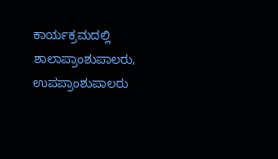ಕಾರ್ಯಕ್ರಮದಲ್ಲಿ ಶಾಲಾಪ್ರಾಂಶುಪಾಲರು, ಉಪಪ್ರಾಂಶುಪಾಲರು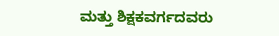ಮತ್ತು ಶಿಕ್ಷಕವರ್ಗದವರು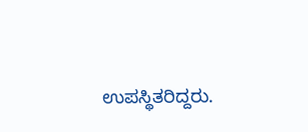ಉಪಸ್ಥಿತರಿದ್ದರು.